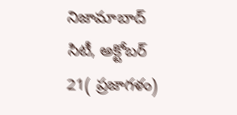నిజామాబాద్ సిటీ, అక్టోబర్ 21( ప్రజాగళం)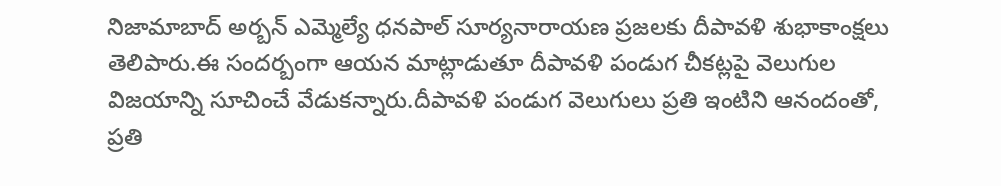నిజామాబాద్ అర్బన్ ఎమ్మెల్యే ధనపాల్ సూర్యనారాయణ ప్రజలకు దీపావళి శుభాకాంక్షలు తెలిపారు.ఈ సందర్బంగా ఆయన మాట్లాడుతూ దీపావళి పండుగ చీకట్లపై వెలుగుల విజయాన్ని సూచించే వేడుకన్నారు.దీపావళి పండుగ వెలుగులు ప్రతి ఇంటిని ఆనందంతో, ప్రతి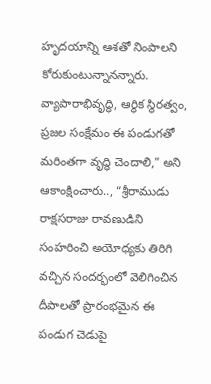హృదయాన్ని ఆశతో నింపాలని కోరుకుంటున్నానన్నారు. వ్యాపారాభివృద్ధి, ఆర్థిక స్థిరత్వం, ప్రజల సంక్షేమం ఈ పండుగతో మరింతగా వృద్ధి చెందాలి,” అని ఆకాంక్షించారు.., “శ్రీరాముడు రాక్షసరాజు రావణుడిని సంహరించి అయోధ్యకు తిరిగి వచ్చిన సందర్భంలో వెలిగించిన దీపాలతో ప్రారంభమైన ఈ పండుగ చెడుపై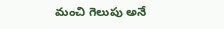మంచి గెలుపు అనే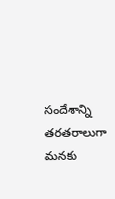సందేశాన్ని తరతరాలుగా మనకు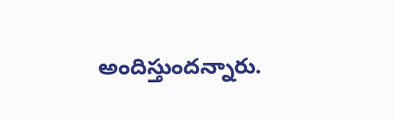అందిస్తుందన్నారు.